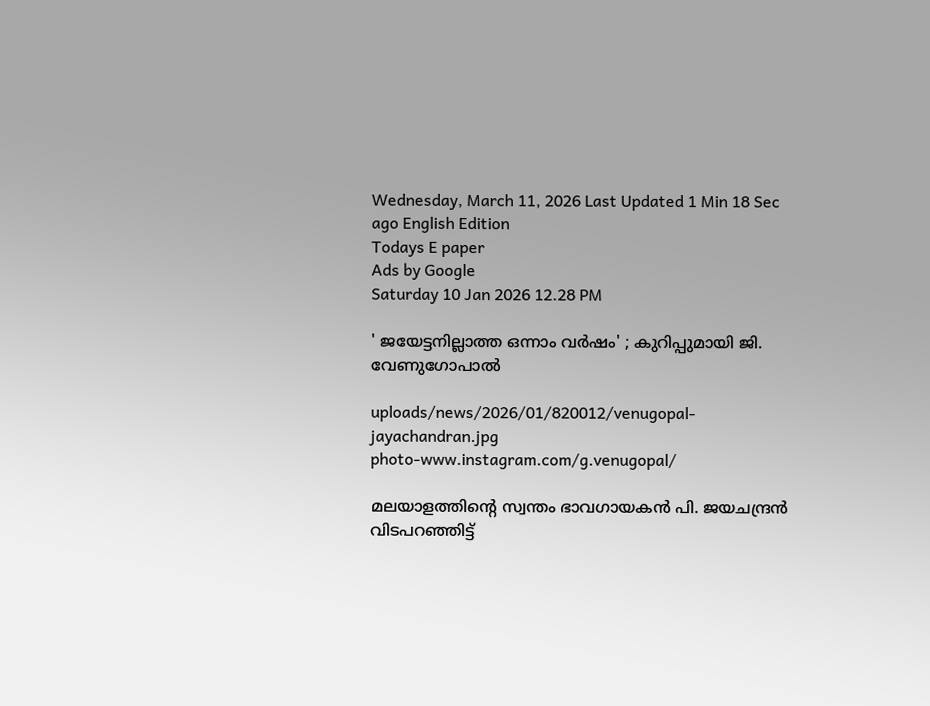Wednesday, March 11, 2026 Last Updated 1 Min 18 Sec ago English Edition
Todays E paper
Ads by Google
Saturday 10 Jan 2026 12.28 PM

' ജയേട്ടനില്ലാത്ത ഒന്നാം വര്‍ഷം' ; കുറിപ്പുമായി ജി. വേണുഗോപാല്‍

uploads/news/2026/01/820012/venugopal-jayachandran.jpg
photo-www.instagram.com/g.venugopal/

മലയാളത്തിന്റെ സ്വന്തം ഭാവഗായകന്‍ പി. ജയചന്ദ്രന്‍ വിടപറഞ്ഞിട്ട്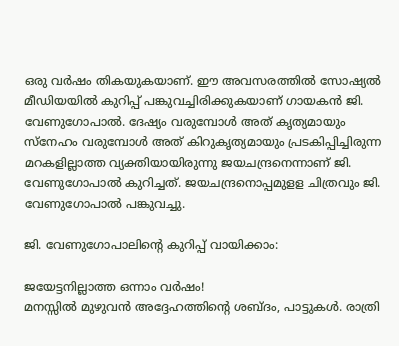ഒരു വര്‍ഷം തികയുകയാണ്. ഈ അവസരത്തില്‍ സോഷ്യല്‍ മീഡിയയില്‍ കുറിപ്പ് പങ്കുവച്ചിരിക്കുകയാണ് ഗായകന്‍ ജി. വേണുഗോപാല്‍. ദേഷ്യം വരുമ്പോള്‍ അത് കൃത്യമായും സ്‌നേഹം വരുമ്പോള്‍ അത് കിറുകൃത്യമായും പ്രടകിപ്പിച്ചിരുന്ന മറകളില്ലാത്ത വ്യക്തിയായിരുന്നു ജയചന്ദ്രനെന്നാണ് ജി. വേണുഗോപാല്‍ കുറിച്ചത്. ജയചന്ദ്രനൊപ്പമുളള ചിത്രവും ജി. വേണുഗോപാല്‍ പങ്കുവച്ചു.

ജി. വേണുഗോപാലിന്റെ കുറിപ്പ് വായിക്കാം:

ജയേട്ടനില്ലാത്ത ഒന്നാം വർഷം!
മനസ്സിൽ മുഴുവൻ അദ്ദേഹത്തിൻ്റെ ശബ്ദം, പാട്ടുകൾ. രാത്രി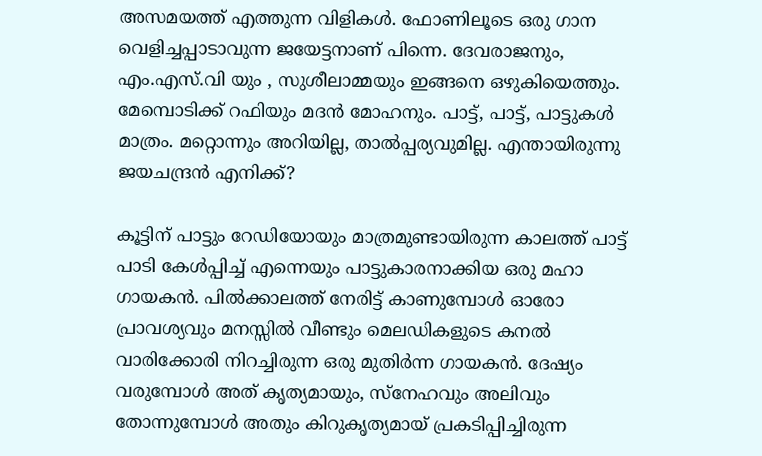അസമയത്ത് എത്തുന്ന വിളികൾ. ഫോണിലൂടെ ഒരു ഗാന വെളിച്ചപ്പാടാവുന്ന ജയേട്ടനാണ് പിന്നെ. ദേവരാജനും, എം.എസ്.വി യും , സുശീലാമ്മയും ഇങ്ങനെ ഒഴുകിയെത്തും. മേമ്പൊടിക്ക് റഫിയും മദൻ മോഹനും. പാട്ട്, പാട്ട്, പാട്ടുകൾ മാത്രം. മറ്റൊന്നും അറിയില്ല, താൽപ്പര്യവുമില്ല. എന്തായിരുന്നു ജയചന്ദ്രൻ എനിക്ക്?

കൂട്ടിന് പാട്ടും റേഡിയോയും മാത്രമുണ്ടായിരുന്ന കാലത്ത് പാട്ട് പാടി കേൾപ്പിച്ച് എന്നെയും പാട്ടുകാരനാക്കിയ ഒരു മഹാ ഗായകൻ. പിൽക്കാലത്ത് നേരിട്ട് കാണുമ്പോൾ ഓരോ പ്രാവശ്യവും മനസ്സിൽ വീണ്ടും മെലഡികളുടെ കനൽ വാരിക്കോരി നിറച്ചിരുന്ന ഒരു മുതിർന്ന ഗായകൻ. ദേഷ്യം വരുമ്പോൾ അത് കൃത്യമായും, സ്നേഹവും അലിവും തോന്നുമ്പോൾ അതും കിറുകൃത്യമായ് പ്രകടിപ്പിച്ചിരുന്ന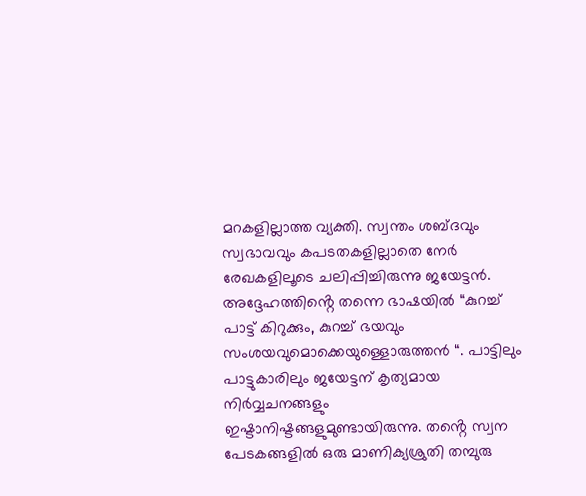മറകളില്ലാത്ത വ്യക്തി. സ്വന്തം ശബ്ദവും സ്വഭാവവും കപടതകളില്ലാതെ നേർ രേഖകളിലൂടെ ചലിപ്പിച്ചിരുന്നു ജയേട്ടൻ. അദ്ദേഹത്തിൻ്റെ തന്നെ ഭാഷയിൽ “കുറച്ച് പാട്ട് കിറുക്കും, കുറച്ച് ഭയവും സംശയവുമൊക്കെയുള്ളൊരുത്തൻ “. പാട്ടിലും പാട്ടുകാരിലും ജയേട്ടന് കൃത്യമായ നിർവ്വചനങ്ങളും ഇഷ്ടാനിഷ്ടങ്ങളുമുണ്ടായിരുന്നു. തൻ്റെ സ്വന പേടകങ്ങളിൽ ഒരു മാണിക്യശ്രുതി തമ്പുരു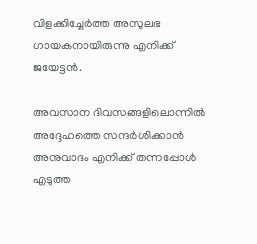വിളക്കിച്ചേർത്ത അസുലഭ ഗായകനായിരുന്നു എനിക്ക് ജയേട്ടൻ.

അവസാന ദിവസങ്ങളിലൊന്നിൽ അദ്ദേഹത്തെ സന്ദർശിക്കാൻ അനുവാദം എനിക്ക് തന്നപ്പോൾ എടുത്ത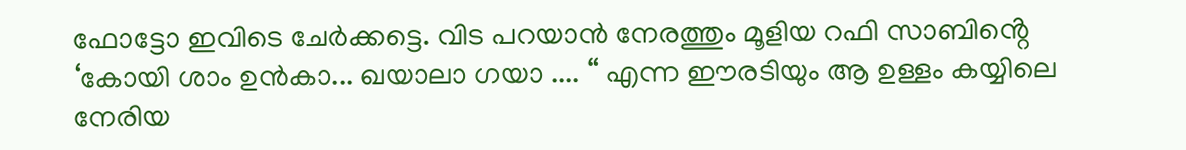ഫോട്ടോ ഇവിടെ ചേർക്കട്ടെ. വിട പറയാൻ നേരത്തും മൂളിയ റഫി സാബിൻ്റെ ‘കോയി ശാം ഉൻകാ... ഖയാലാ ഗയാ .... “ എന്ന ഈരടിയും ആ ഉള്ളം കയ്യിലെ നേരിയ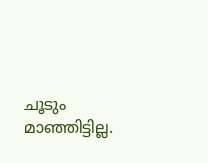ചൂടും മാഞ്ഞിട്ടില്ല.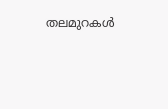തലമുറകൾ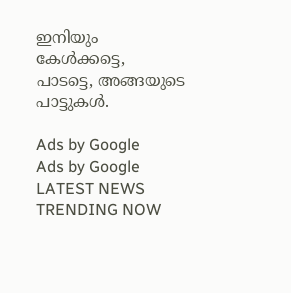ഇനിയും കേൾക്കട്ടെ, പാടട്ടെ, അങ്ങയുടെ പാട്ടുകൾ.

Ads by Google
Ads by Google
LATEST NEWS
TRENDING NOW